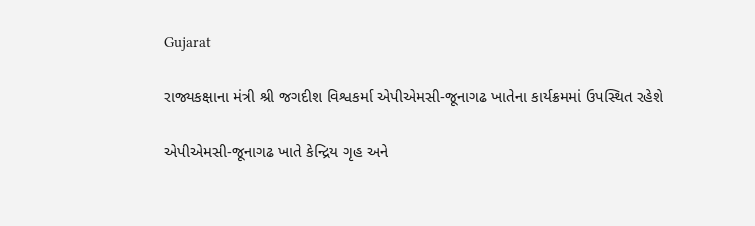Gujarat

રાજ્યકક્ષાના મંત્રી શ્રી જગદીશ વિશ્વકર્મા એપીએમસી-જૂનાગઢ ખાતેના કાર્યક્રમમાં ઉપસ્થિત રહેશે

એપીએમસી-જૂનાગઢ ખાતે કેન્દ્રિય ગૃહ અને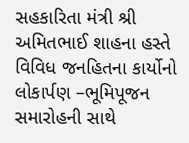સહકારિતા મંત્રી શ્રી અમિતભાઈ શાહના હસ્તે વિવિધ જનહિતના કાર્યોનો લોકાર્પણ –ભૂમિપૂજન સમારોહની સાથે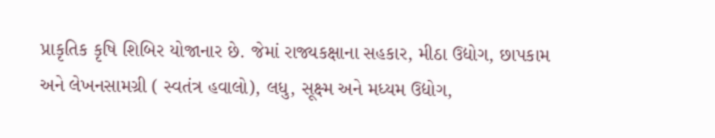પ્રાકૃતિક કૃષિ શિબિર યોજાનાર છે. જેમાં રાજ્યકક્ષાના સહકાર, મીઠા ઉદ્યોગ, છાપકામ અને લેખનસામગ્રી ( સ્વતંત્ર હવાલો), લધુ, સૂક્ષ્મ અને મધ્યમ ઉદ્યોગ,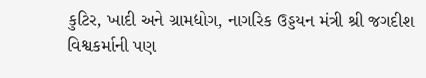કુટિર, ખાદી અને ગ્રામદ્યોગ, નાગરિક ઉડ્ડયન મંત્રી શ્રી જગદીશ વિશ્વકર્માની પણ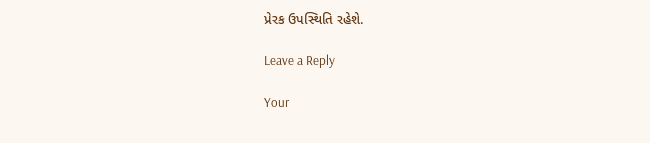પ્રેરક ઉપસ્થિતિ રહેશે.

Leave a Reply

Your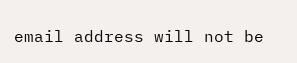email address will not be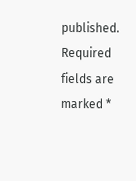published. Required fields are marked *